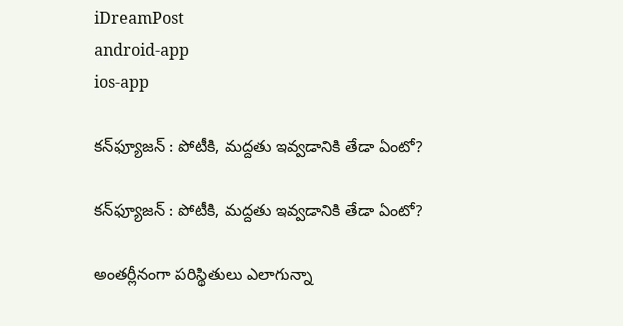iDreamPost
android-app
ios-app

క‌న్‌ఫ్యూజ‌న్ : పోటీకి, మ‌ద్దతు ఇవ్వ‌డానికి తేడా ఏంటో?

క‌న్‌ఫ్యూజ‌న్ : పోటీకి, మ‌ద్దతు ఇవ్వ‌డానికి తేడా ఏంటో?

అంత‌ర్లీనంగా ప‌రిస్థితులు ఎలాగున్నా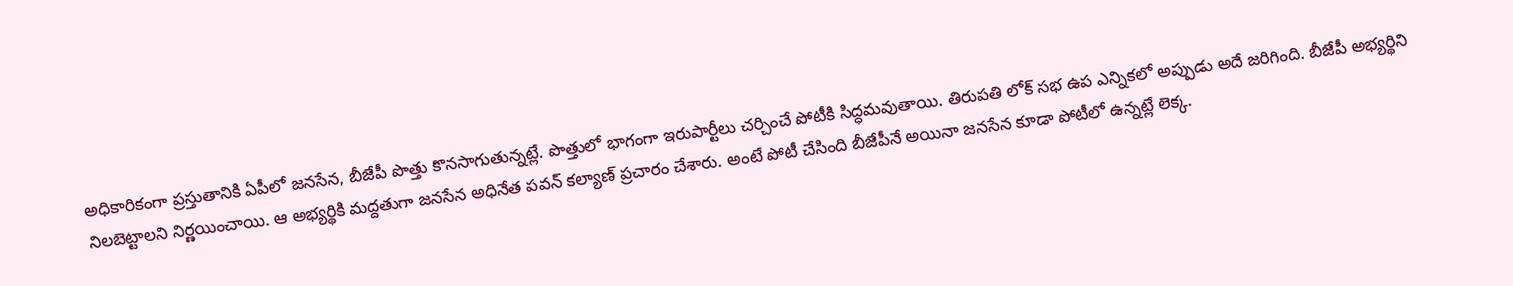అధికారికంగా ప్ర‌స్తుతానికి ఏపీలో జ‌న‌సేన‌, బీజేపీ పొత్తు కొన‌సాగుతున్న‌ట్లే. పొత్తులో భాగంగా ఇరుపార్టీలు చ‌ర్చించే పోటీకి సిద్ధమవుతాయి. తిరుప‌తి లోక్ స‌భ‌ ఉప ఎన్నికలో అప్పుడు అదే జరిగింది. బీజేపీ అభ్య‌ర్థిని నిల‌బెట్టాల‌ని నిర్ణ‌యించాయి. ఆ అభ్య‌ర్థికి మ‌ద్ద‌తుగా జ‌న‌సేన అధినేత ప‌వ‌న్ క‌ల్యాణ్ ప్ర‌చారం చేశారు. అంటే పోటీ చేసింది బీజేపీనే అయినా జ‌న‌సేన కూడా పోటీలో ఉన్న‌ట్లే లెక్క‌.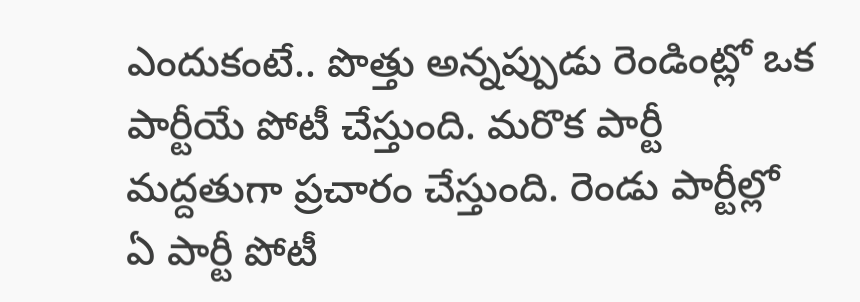ఎందుకంటే.. పొత్తు అన్న‌ప్పుడు రెండింట్లో ఒక పార్టీయే పోటీ చేస్తుంది. మ‌రొక పార్టీ మ‌ద్ద‌తుగా ప్ర‌చారం చేస్తుంది. రెండు పార్టీల్లో ఏ పార్టీ పోటీ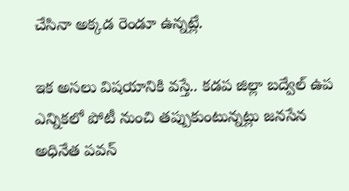చేసినా అక్క‌డ రెండూ ఉన్న‌ట్లే.

ఇక అస‌లు విష‌యానికి వ‌స్తే.. కడప జిల్లా బద్వేల్ ఉప ఎన్నికలో పోటీ నుంచి త‌ప్పుకుంటున్న‌ట్లు జ‌న‌సేన అధినేత ప‌వ‌న్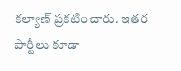క‌ల్యాణ్ ప్ర‌క‌టించారు. ఇత‌ర పార్టీలు కూడా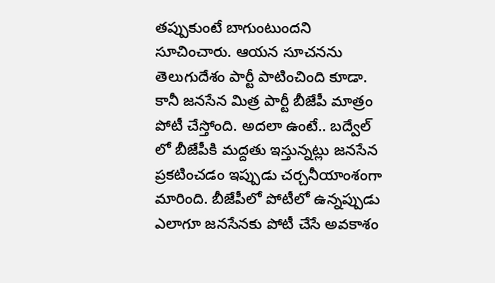త‌ప్పుకుంటే బాగుంటుంద‌ని సూచించారు. ఆయ‌న సూచ‌న‌ను తెలుగుదేశం పార్టీ పాటించింది కూడా. కానీ జ‌న‌సేన మిత్ర పార్టీ బీజేపీ మాత్రం పోటీ చేస్తోంది. అద‌లా ఉంటే.. బ‌ద్వేల్ లో బీజేపీకి మ‌ద్ద‌తు ఇస్తున్న‌ట్లు జ‌న‌సేన ప్ర‌క‌టించ‌డం ఇప్పుడు చ‌ర్చ‌నీయాంశంగా మారింది. బీజేపీలో పోటీలో ఉన్న‌ప్పుడు ఎలాగూ జ‌న‌సేన‌కు పోటీ చేసే అవ‌కాశం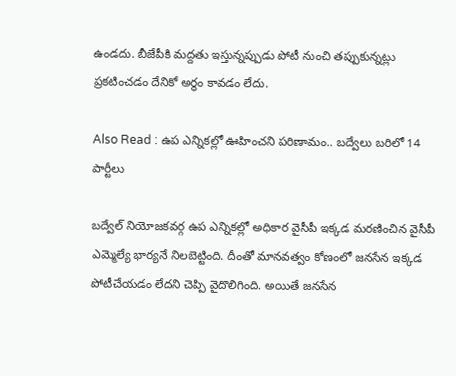ఉండ‌దు. బీజేపీకి మ‌ద్ద‌తు ఇస్తున్న‌ప్పుడు పోటీ నుంచి త‌ప్పుకున్న‌ట్లు ప్ర‌క‌టించ‌డం దేనికో అర్థం కావ‌డం లేదు.

Also Read : ఉప ఎన్నికల్లో ఊహించని పరిణామం.. బద్వేలు బరిలో 14 పార్టీలు

బద్వేల్ నియోజకవర్గ ఉప ఎన్నికల్లో అధికార వైసీపీ ఇక్కడ మరణించిన వైసీపీ ఎమ్మెల్యే భార్యనే నిల‌బెట్టింది. దీంతో మానవత్వం కోణంలో జనసేన ఇక్కడ పోటీచేయడం లేదని చెప్పి వైదొలిగింది. అయితే జనసేన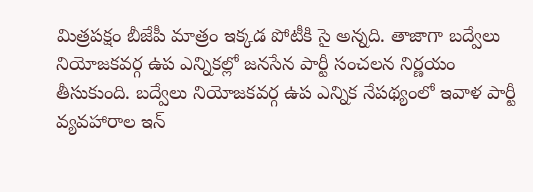మిత్రపక్షం బీజేపీ మాత్రం ఇక్కడ పోటీకి సై అన్నది. తాజాగా బద్వేలు నియోజకవర్గ ఉప ఎన్నికల్లో జనసేన పార్టీ సంచలన నిర్ణయం తీసుకుంది. బద్వేలు నియోజకవర్గ ఉప ఎన్నిక నేపథ్యంలో ఇవాళ పార్టీ వ్యవహారాల ఇన్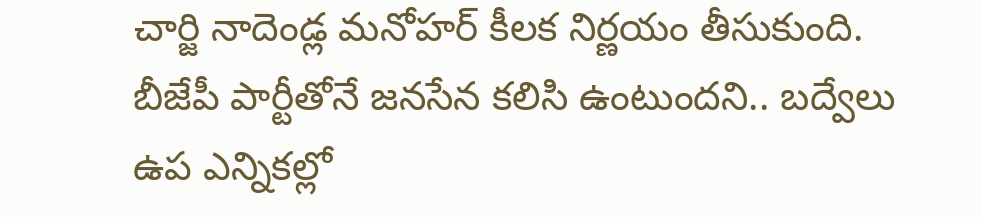చార్జి నాదెండ్ల మనోహర్ కీలక నిర్ణయం తీసుకుంది. బీజేపీ పార్టీతోనే జనసేన కలిసి ఉంటుందని.. బద్వేలు ఉప ఎన్నికల్లో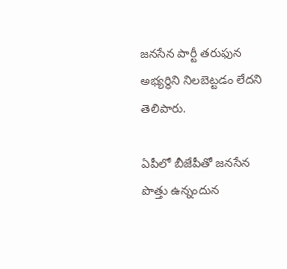జనసేన పార్టీ తరుఫున అభ్యర్థిని నిలబెట్టడం లేదని తెలిపారు.

ఏపీలో బీజేపీతో జనసేన పొత్తు ఉన్నందున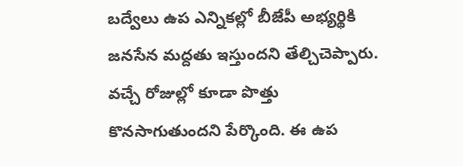బద్వేలు ఉప ఎన్నికల్లో బీజేపీ అభ్యర్థికి జనసేన మద్దతు ఇస్తుందని తేల్చిచెప్పారు. వచ్చే రోజుల్లో కూడా పొత్తు కొనసాగుతుందని పేర్కొంది. ఈ ఉప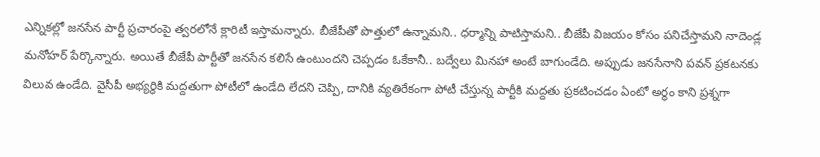ఎన్నికల్లో జనసేన పార్టీ ప్రచారంపై త్వరలోనే క్లారిటీ ఇస్తామన్నారు. బీజేపీతో పొత్తులో ఉన్నామని.. ధర్మాన్ని పాటిస్తామని.. బీజేపీ విజయం కోసం పనిచేస్తామని నాదెండ్ల మనోహర్ పేర్కొన్నారు. అయితే బీజేపీ పార్టీతో జనసేన కలిసే ఉంటుందని చెప్ప‌డం ఓకేకానీ.. బ‌ద్వేలు మిన‌హా అంటే బాగుండేది. అప్పుడు జ‌న‌సేనాని ప‌వ‌న్ ప్ర‌క‌ట‌న‌కు విలువ ఉండేది. వైసీపీ అభ్య‌ర్థికి మ‌ద్ద‌తుగా పోటీలో ఉండేది లేద‌ని చెప్పి, దానికి వ్య‌తిరేకంగా పోటీ చేస్తున్న పార్టీకి మ‌ద్ద‌తు ప్ర‌క‌టించ‌డం ఏంటో అర్థం కాని ప్ర‌శ్న‌గా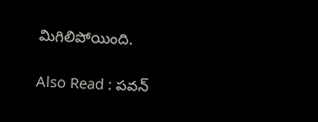మిగిలిపోయింది.

Also Read : పవన్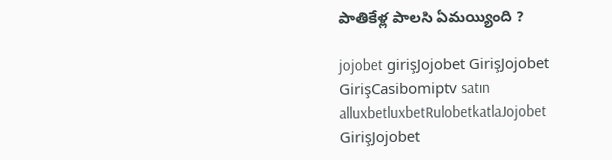పాతికేళ్ల పాలసి ఏమయ్యింది ?

jojobet girişJojobet GirişJojobet GirişCasibomiptv satın alluxbetluxbetRulobetkatlaJojobet GirişJojobet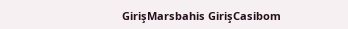GirişMarsbahis GirişCasibom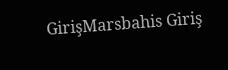GirişMarsbahis Giriş